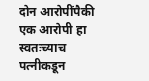दोन आरोपींपैकी एक आरोपी हा स्वतःच्याच पत्नीकडून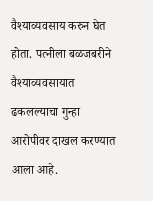वैश्याव्यवसाय करुन घेत होता. पत्नीला बळजबरीने वैश्याव्यवसायात ढकलल्याचा गुन्हा आरोपीवर दाखल करण्यात आला आहे.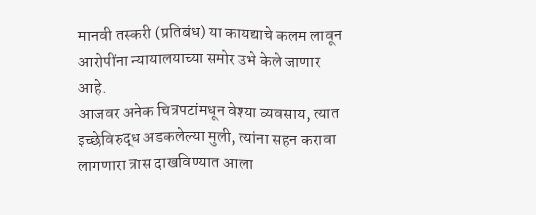मानवी तस्करी (प्रतिबंध) या कायद्याचे कलम लावून आरोपींना न्यायालयाच्या समोर उभे केले जाणार आहे.
आजवर अनेक चित्रपटांमधून वेश्या व्यवसाय, त्यात इच्छेविरुद्ध अडकलेल्या मुली, त्यांना सहन करावा लागणारा त्रास दाखविण्यात आला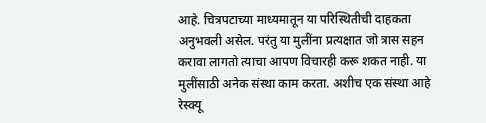आहे. चित्रपटाच्या माध्यमातून या परिस्थितीची दाहकता अनुभवली असेल. परंतु या मुलींना प्रत्यक्षात जो त्रास सहन करावा लागतो त्याचा आपण विचारही करू शकत नाही. या मुलींसाठी अनेक संस्था काम करता. अशीच एक संस्था आहे रेस्क्यू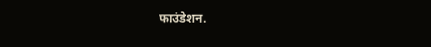फाउंडेशन.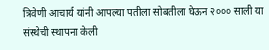त्रिवेणी आचार्य यांनी आपल्या पतीला सोबतीला घेऊन २००० साली या संस्थेची स्थापना केली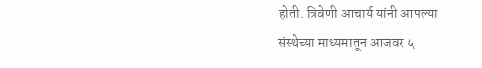होती. त्रिवेणी आचार्य यांनी आपल्या संस्थेच्या माध्यमातून आजवर ५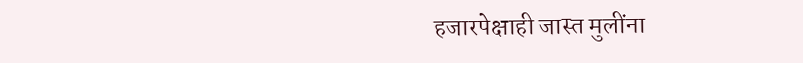हजारपेक्षाही जास्त मुलींना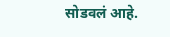सोडवलं आहे.